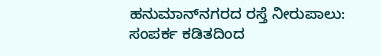ಹನುಮಾನ್‌ನಗರದ ರಸ್ತೆ ನೀರುಪಾಲು: ಸಂಪರ್ಕ ಕಡಿತದಿಂದ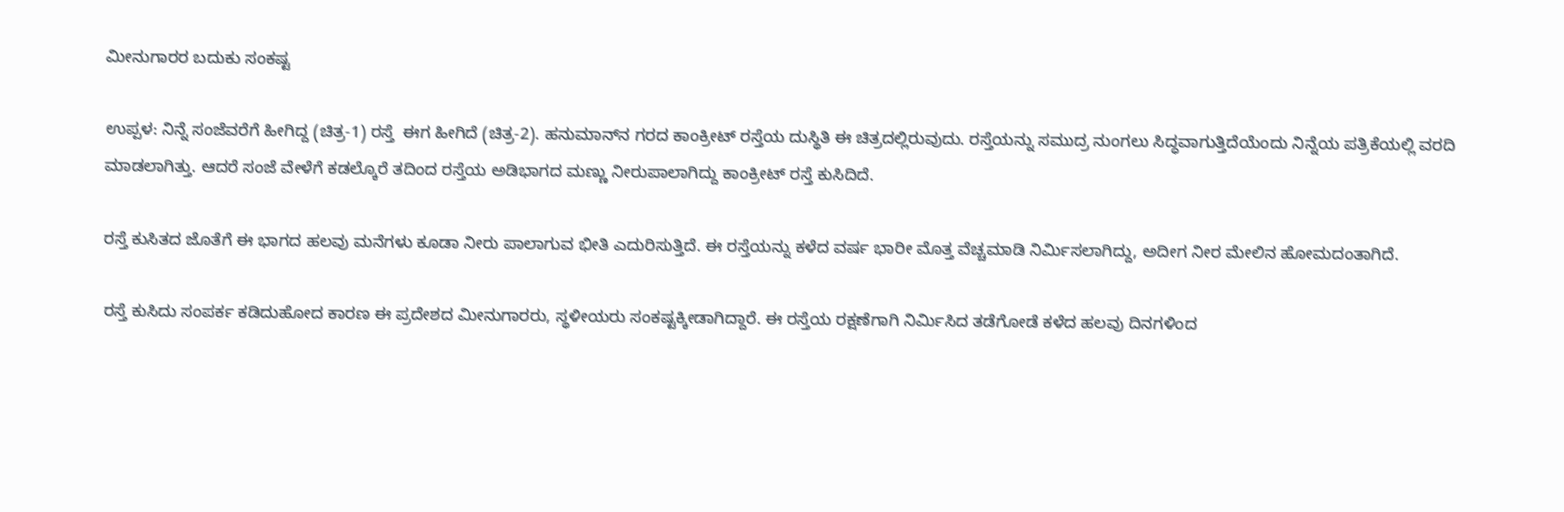ಮೀನುಗಾರರ ಬದುಕು ಸಂಕಷ್ಟ

ಉಪ್ಪಳ: ನಿನ್ನೆ ಸಂಜೆವರೆಗೆ ಹೀಗಿದ್ದ (ಚಿತ್ರ-1) ರಸ್ತೆ  ಈಗ ಹೀಗಿದೆ (ಚಿತ್ರ-2). ಹನುಮಾನ್‌ನ ಗರದ ಕಾಂಕ್ರೀಟ್ ರಸ್ತೆಯ ದುಸ್ಥಿತಿ ಈ ಚಿತ್ರದಲ್ಲಿರುವುದು. ರಸ್ತೆಯನ್ನು ಸಮುದ್ರ ನುಂಗಲು ಸಿದ್ಧವಾಗುತ್ತಿದೆಯೆಂದು ನಿನ್ನೆಯ ಪತ್ರಿಕೆಯಲ್ಲಿ ವರದಿ ಮಾಡಲಾಗಿತ್ತು. ಆದರೆ ಸಂಜೆ ವೇಳೆಗೆ ಕಡಲ್ಕೊರೆ ತದಿಂದ ರಸ್ತೆಯ ಅಡಿಭಾಗದ ಮಣ್ಣು ನೀರುಪಾಲಾಗಿದ್ದು ಕಾಂಕ್ರೀಟ್ ರಸ್ತೆ ಕುಸಿದಿದೆ.

ರಸ್ತೆ ಕುಸಿತದ ಜೊತೆಗೆ ಈ ಭಾಗದ ಹಲವು ಮನೆಗಳು ಕೂಡಾ ನೀರು ಪಾಲಾಗುವ ಭೀತಿ ಎದುರಿಸುತ್ತಿದೆ. ಈ ರಸ್ತೆಯನ್ನು ಕಳೆದ ವರ್ಷ ಭಾರೀ ಮೊತ್ತ ವೆಚ್ಚಮಾಡಿ ನಿರ್ಮಿಸಲಾಗಿದ್ದು, ಅದೀಗ ನೀರ ಮೇಲಿನ ಹೋಮದಂತಾಗಿದೆ.

ರಸ್ತೆ ಕುಸಿದು ಸಂಪರ್ಕ ಕಡಿದುಹೋದ ಕಾರಣ ಈ ಪ್ರದೇಶದ ಮೀನುಗಾರರು, ಸ್ಥಳೀಯರು ಸಂಕಷ್ಟಕ್ಕೀಡಾಗಿದ್ದಾರೆ. ಈ ರಸ್ತೆಯ ರಕ್ಷಣೆಗಾಗಿ ನಿರ್ಮಿಸಿದ ತಡೆಗೋಡೆ ಕಳೆದ ಹಲವು ದಿನಗಳಿಂದ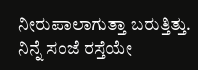ನೀರುಪಾಲಾಗುತ್ತಾ ಬರುತ್ತಿತ್ತು. ನಿನ್ನೆ ಸಂಜೆ ರಸ್ತೆಯೇ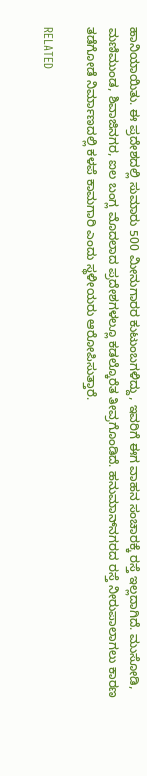ಹಾನಿಯಾಯಿತು. ಈ ಪ್ರದೇಶದಲ್ಲಿ ಸುಮಾರು 500 ಮೀನುಗಾರರ ಕುಟುಂಬಗಳಿದ್ದು, ಇವರಿಗೆ ಈಗ ವಾಹನ ಸಂಚಾರಕ್ಕೆ ರಸ್ತೆ ಇಲ್ಲದಾಗಿದೆ. ಮುಸೋಡಿ, ಮಣಿಮುಂಡ, ಶಿವಾಜಿನಗರ, ಐಲ ಬಂಗ್ಲ ಮೊದಲಾದ ಪ್ರದೇಶಗಳಲ್ಲೂ ಕಡಲ್ಕೊರೆತ ತೀವ್ರಗೊಂಡಿದೆ. ಹನುಮಾನ್‌ನಗರದ ರಸ್ತೆ ನೀರುಪಾಲಾಗಲು ಕಾರಣ ತಡೆಗೋಡೆ ನಿರ್ಮಾಣದಲ್ಲಿ ಕಳಪೆ ಕಾಮಗಾರಿ ಎಂದು ಸ್ಥಳೀಯರು ಆರೋಪಿಸುತ್ತಾರೆ.

RELATED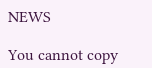NEWS

You cannot copy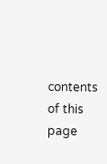contents of this page